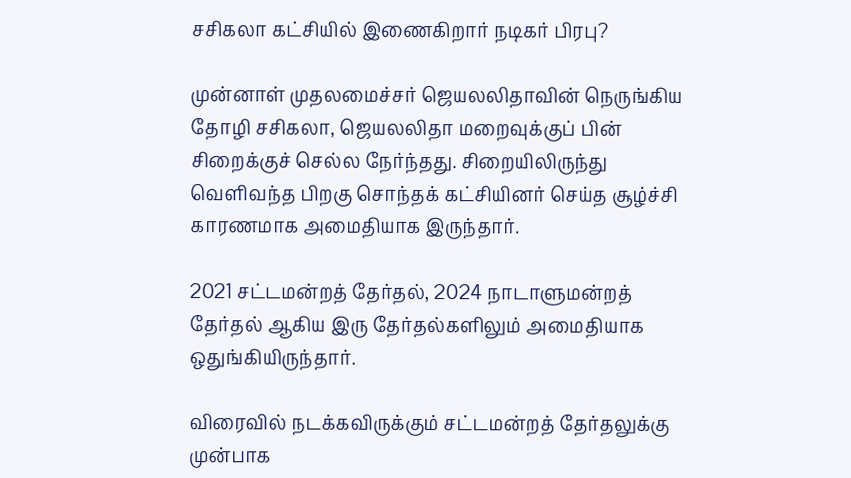சசிகலா கட்சியில் இணைகிறார் நடிகர் பிரபு?

முன்னாள் முதலமைச்சர் ஜெயலலிதாவின் நெருங்கிய தோழி சசிகலா, ஜெயலலிதா மறைவுக்குப் பின் சிறைக்குச் செல்ல நேர்ந்தது. சிறையிலிருந்து வெளிவந்த பிறகு சொந்தக் கட்சியினர் செய்த சூழ்ச்சி காரணமாக அமைதியாக இருந்தார்.

2021 சட்டமன்றத் தேர்தல், 2024 நாடாளுமன்றத் தேர்தல் ஆகிய இரு தேர்தல்களிலும் அமைதியாக ஒதுங்கியிருந்தார்.

விரைவில் நடக்கவிருக்கும் சட்டமன்றத் தேர்தலுக்கு முன்பாக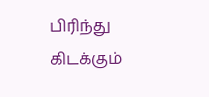பிரிந்து கிடக்கும்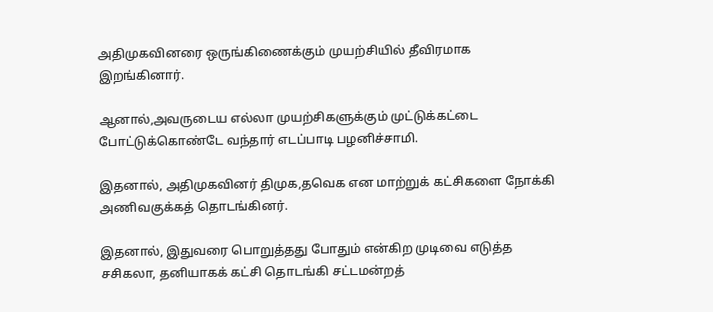அதிமுகவினரை ஒருங்கிணைக்கும் முயற்சியில் தீவிரமாக இறங்கினார்.

ஆனால்,அவருடைய எல்லா முயற்சிகளுக்கும் முட்டுக்கட்டை போட்டுக்கொண்டே வந்தார் எடப்பாடி பழனிச்சாமி.

இதனால், அதிமுகவினர் திமுக,தவெக என மாற்றுக் கட்சிகளை நோக்கி அணிவகுக்கத் தொடங்கினர்.

இதனால், இதுவரை பொறுத்தது போதும் என்கிற முடிவை எடுத்த சசிகலா, தனியாகக் கட்சி தொடங்கி சட்டமன்றத்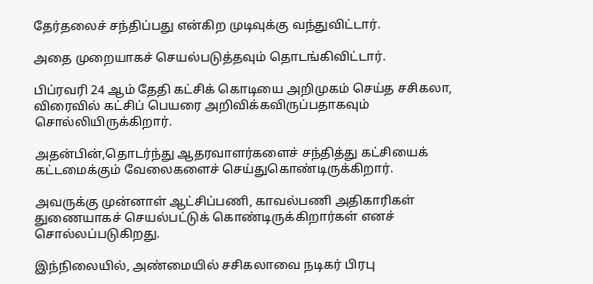தேர்தலைச் சந்திப்பது என்கிற முடிவுக்கு வந்துவிட்டார்.

அதை முறையாகச் செயல்படுத்தவும் தொடங்கிவிட்டார்.

பிப்ரவரி 24 ஆம் தேதி கட்சிக் கொடியை அறிமுகம் செய்த சசிகலா, விரைவில் கட்சிப் பெயரை அறிவிக்கவிருப்பதாகவும் சொல்லியிருக்கிறார்.

அதன்பின்,தொடர்ந்து ஆதரவாளர்களைச் சந்தித்து கட்சியைக் கட்டமைக்கும் வேலைகளைச் செய்துகொண்டிருக்கிறார்.

அவருக்கு முன்னாள் ஆட்சிப்பணி, காவல்பணி அதிகாரிகள் துணையாகச் செயல்பட்டுக் கொண்டிருக்கிறார்கள் எனச் சொல்லப்படுகிறது.

இந்நிலையில், அண்மையில் சசிகலாவை நடிகர் பிரபு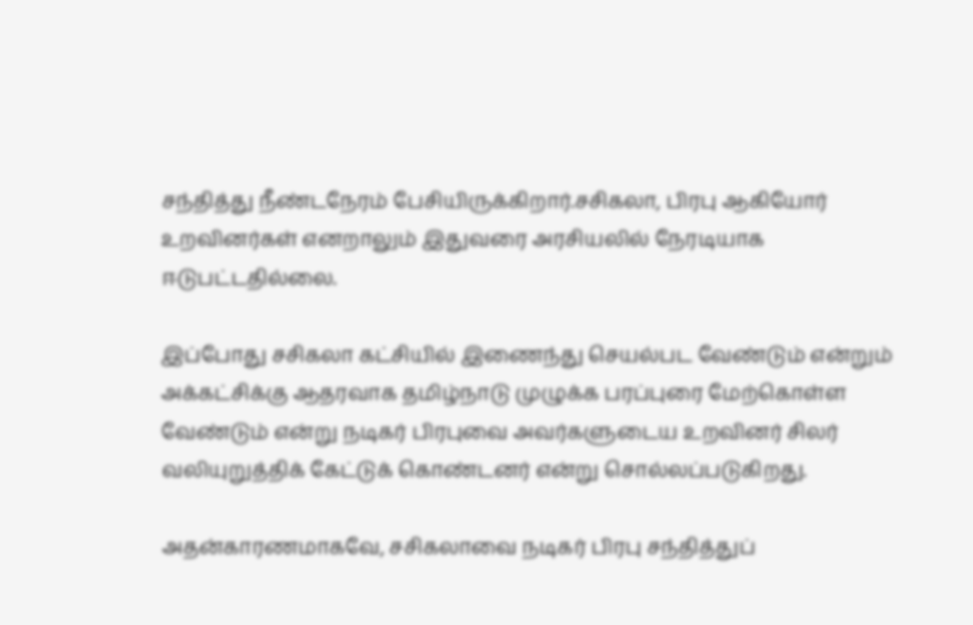சந்தித்து நீண்டநேரம் பேசியிருக்கிறார்.சசிகலா, பிரபு ஆகியோர் உறவினர்கள் எனறாலும் இதுவரை அரசியலில் நேரடியாக ஈடுபட்டதில்லை.

இப்போது சசிகலா கட்சியில் இணைந்து செயல்பட வேண்டும் என்றும் அக்கட்சிக்கு ஆதரவாக தமிழ்நாடு முழுக்க பரப்புரை மேற்கொள்ள வேண்டும் என்று நடிகர் பிரபுவை அவர்களுடைய உறவினர் சிலர் வலியுறுத்திக் கேட்டுக் கொண்டனர் என்று சொல்லப்படுகிறது.

அதன்காரணமாகவே, சசிகலாவை நடிகர் பிரபு சந்தித்துப்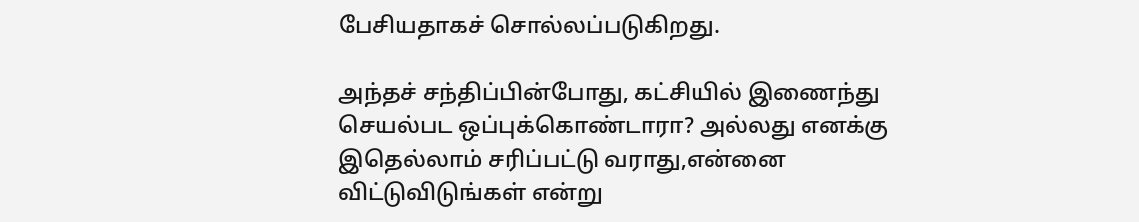பேசியதாகச் சொல்லப்படுகிறது.

அந்தச் சந்திப்பின்போது, கட்சியில் இணைந்து செயல்பட ஒப்புக்கொண்டாரா? அல்லது எனக்கு இதெல்லாம் சரிப்பட்டு வராது,என்னை விட்டுவிடுங்கள் என்று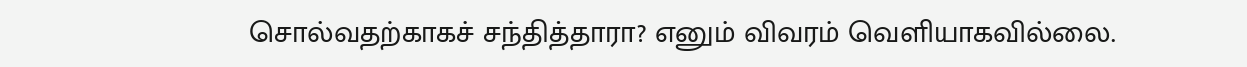சொல்வதற்காகச் சந்தித்தாரா? எனும் விவரம் வெளியாகவில்லை.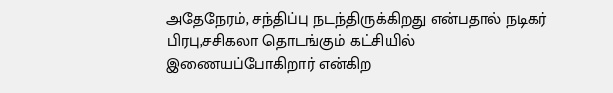அதேநேரம், சந்திப்பு நடந்திருக்கிறது என்பதால் நடிகர் பிரபு,சசிகலா தொடங்கும் கட்சியில் இணையப்போகிறார் என்கிற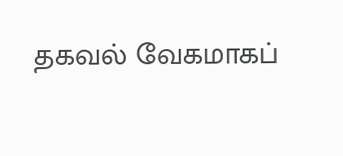தகவல் வேகமாகப்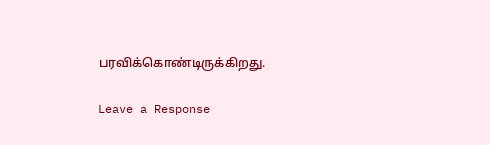பரவிக்கொண்டிருக்கிறது.

Leave a Response